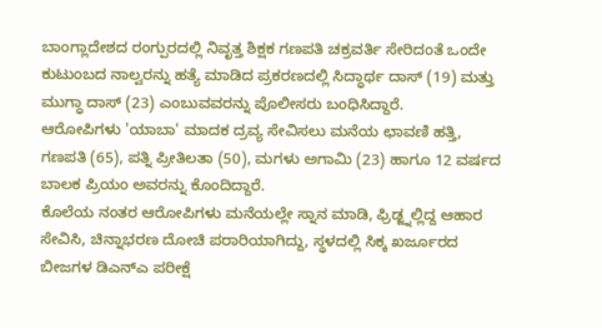ಬಾಂಗ್ಲಾದೇಶದ ರಂಗ್ಪುರದಲ್ಲಿ ನಿವೃತ್ತ ಶಿಕ್ಷಕ ಗಣಪತಿ ಚಕ್ರವರ್ತಿ ಸೇರಿದಂತೆ ಒಂದೇ ಕುಟುಂಬದ ನಾಲ್ವರನ್ನು ಹತ್ಯೆ ಮಾಡಿದ ಪ್ರಕರಣದಲ್ಲಿ ಸಿದ್ಧಾರ್ಥ ದಾಸ್ (19) ಮತ್ತು ಮುಗ್ಧಾ ದಾಸ್ (23) ಎಂಬುವವರನ್ನು ಪೊಲೀಸರು ಬಂಧಿಸಿದ್ದಾರೆ.
ಆರೋಪಿಗಳು 'ಯಾಬಾ' ಮಾದಕ ದ್ರವ್ಯ ಸೇವಿಸಲು ಮನೆಯ ಛಾವಣಿ ಹತ್ತಿ, ಗಣಪತಿ (65), ಪತ್ನಿ ಪ್ರೀತಿಲತಾ (50), ಮಗಳು ಅಗಾಮಿ (23) ಹಾಗೂ 12 ವರ್ಷದ ಬಾಲಕ ಪ್ರಿಯಂ ಅವರನ್ನು ಕೊಂದಿದ್ದಾರೆ.
ಕೊಲೆಯ ನಂತರ ಆರೋಪಿಗಳು ಮನೆಯಲ್ಲೇ ಸ್ನಾನ ಮಾಡಿ, ಫ್ರಿಡ್ಜ್ನಲ್ಲಿದ್ದ ಆಹಾರ ಸೇವಿಸಿ, ಚಿನ್ನಾಭರಣ ದೋಚಿ ಪರಾರಿಯಾಗಿದ್ದು, ಸ್ಥಳದಲ್ಲಿ ಸಿಕ್ಕ ಖರ್ಜೂರದ ಬೀಜಗಳ ಡಿಎನ್ಎ ಪರೀಕ್ಷೆ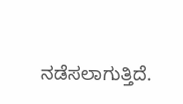ನಡೆಸಲಾಗುತ್ತಿದೆ.